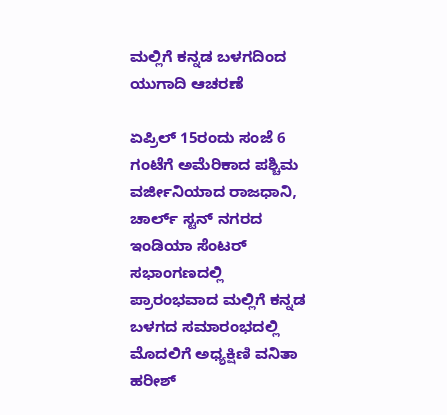ಮಲ್ಲಿಗೆ ಕನ್ನಡ ಬಳಗದಿಂದ ಯುಗಾದಿ ಆಚರಣೆ

ಏಪ್ರಿಲ್‌ 15ರಂದು ಸಂಜೆ 6 ಗಂಟೆಗೆ ಅಮೆರಿಕಾದ ಪಶ್ಚಿಮ ವರ್ಜೀನಿಯಾದ ರಾಜಧಾನಿ, ಚಾರ್ಲ್‌ ಸ್ಟನ್‌ ನಗರದ ಇಂಡಿಯಾ ಸೆಂಟರ್‌ ಸಭಾಂಗಣದಲ್ಲಿ ಪ್ರಾರಂಭವಾದ ಮಲ್ಲಿಗೆ ಕನ್ನಡ ಬಳಗದ ಸಮಾರಂಭದಲ್ಲಿ ಮೊದಲಿಗೆ ಅಧ್ಯಕ್ಷಿಣಿ ವನಿತಾ ಹರೀಶ್‌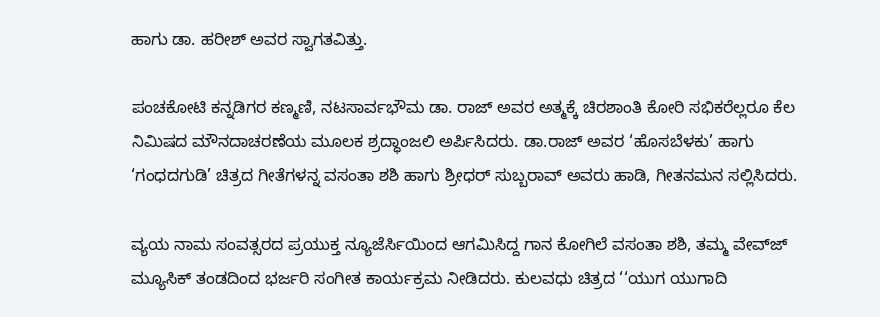ಹಾಗು ಡಾ. ಹರೀಶ್‌ ಅವರ ಸ್ವಾಗತವಿತ್ತು.

ಪಂಚಕೋಟಿ ಕನ್ನಡಿಗರ ಕಣ್ಮಣಿ, ನಟಸಾರ್ವಭೌಮ ಡಾ. ರಾಜ್‌ ಅವರ ಅತ್ಮಕ್ಕೆ ಚಿರಶಾಂತಿ ಕೋರಿ ಸಭಿಕರೆಲ್ಲರೂ ಕೆಲ ನಿಮಿಷದ ಮೌನದಾಚರಣೆಯ ಮೂಲಕ ಶ್ರದ್ಧಾಂಜಲಿ ಅರ್ಪಿಸಿದರು. ಡಾ.ರಾಜ್‌ ಅವರ ‘ಹೊಸಬೆಳಕು’ ಹಾಗು ‘ಗಂಧದಗುಡಿ’ ಚಿತ್ರದ ಗೀತೆಗಳನ್ನ ವಸಂತಾ ಶಶಿ ಹಾಗು ಶ್ರೀಧರ್‌ ಸುಬ್ಬರಾವ್‌ ಅವರು ಹಾಡಿ, ಗೀತನಮನ ಸಲ್ಲಿಸಿದರು.

ವ್ಯಯ ನಾಮ ಸಂವತ್ಸರದ ಪ್ರಯುಕ್ತ ನ್ಯೂಜೆರ್ಸಿಯಿಂದ ಆಗಮಿಸಿದ್ದ ಗಾನ ಕೋಗಿಲೆ ವಸಂತಾ ಶಶಿ, ತಮ್ಮ ವೇವ್‌ಜ್‌ ಮ್ಯೂಸಿಕ್‌ ತಂಡದಿಂದ ಭರ್ಜರಿ ಸಂಗೀತ ಕಾರ್ಯಕ್ರಮ ನೀಡಿದರು. ಕುಲವಧು ಚಿತ್ರದ ‘‘ಯುಗ ಯುಗಾದಿ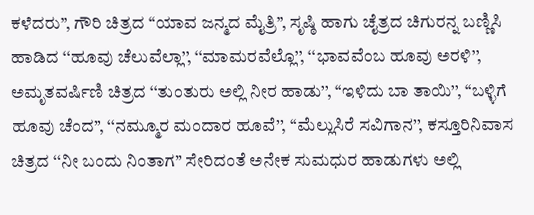ಕಳೆದರು’’, ಗೌರಿ ಚಿತ್ರದ ‘‘ಯಾವ ಜನ್ಮದ ಮೈತ್ರಿ’’, ಸೃಷ್ಠಿ ಹಾಗು ಚೈತ್ರದ ಚಿಗುರನ್ನ ಬಣ್ಣಿಸಿ ಹಾಡಿದ ‘‘ಹೂವು ಚೆಲುವೆಲ್ಲಾ’’, ‘‘ಮಾಮರವೆಲ್ಲೊ’’, ‘‘ಭಾವವೆಂಬ ಹೂವು ಅರಳಿ’’, ಅಮೃತವರ್ಷಿಣಿ ಚಿತ್ರದ ‘‘ತುಂತುರು ಅಲ್ಲಿ ನೀರ ಹಾಡು’’, ‘‘ಇಳಿದು ಬಾ ತಾಯಿ’’, ‘‘ಬಳ್ಳಿಗೆ ಹೂವು ಚೆಂದ’’, ‘‘ನಮ್ಮೂರ ಮಂದಾರ ಹೂವೆ’’, ‘‘ಮೆಲ್ಲುಸಿರೆ ಸವಿಗಾನ’’, ಕಸ್ತೂರಿನಿವಾಸ ಚಿತ್ರದ ‘‘ನೀ ಬಂದು ನಿಂತಾಗ’’ ಸೇರಿದಂತೆ ಅನೇಕ ಸುಮಧುರ ಹಾಡುಗಳು ಅಲ್ಲಿ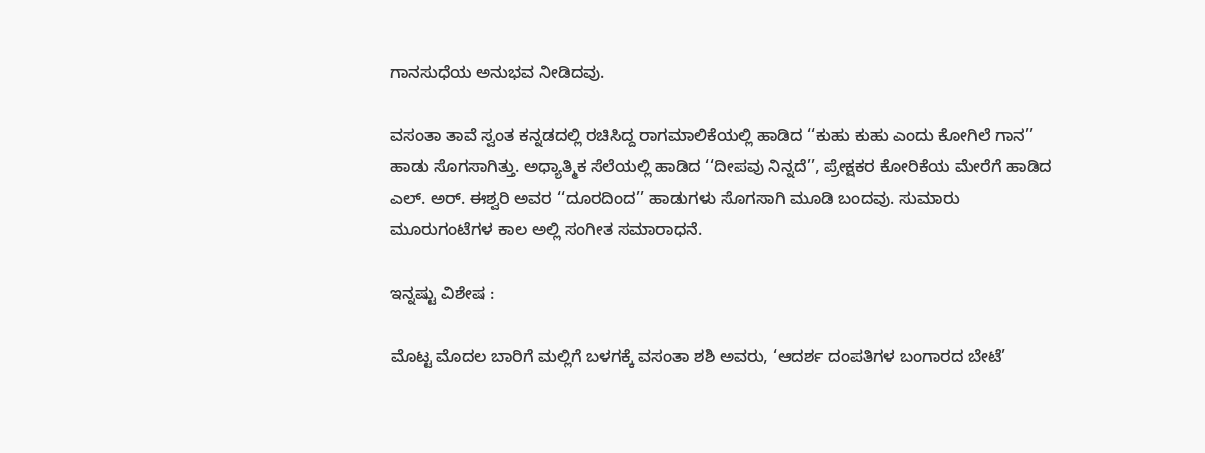ಗಾನಸುಧೆಯ ಅನುಭವ ನೀಡಿದವು.

ವಸಂತಾ ತಾವೆ ಸ್ವಂತ ಕನ್ನಡದಲ್ಲಿ ರಚಿಸಿದ್ದ ರಾಗಮಾಲಿಕೆಯಲ್ಲಿ ಹಾಡಿದ ‘‘ಕುಹು ಕುಹು ಎಂದು ಕೋಗಿಲೆ ಗಾನ’’ ಹಾಡು ಸೊಗಸಾಗಿತ್ತು. ಅಧ್ಯಾತ್ಮಿಕ ಸೆಲೆಯಲ್ಲಿ ಹಾಡಿದ ‘‘ದೀಪವು ನಿನ್ನದೆ’’, ಪ್ರೇಕ್ಷಕರ ಕೋರಿಕೆಯ ಮೇರೆಗೆ ಹಾಡಿದ ಎಲ್‌. ಅರ್‌. ಈಶ್ವರಿ ಅವರ ‘‘ದೂರದಿಂದ’’ ಹಾಡುಗಳು ಸೊಗಸಾಗಿ ಮೂಡಿ ಬಂದವು. ಸುಮಾರು ಮೂರುಗಂಟೆಗಳ ಕಾಲ ಅಲ್ಲಿ ಸಂಗೀತ ಸಮಾರಾಧನೆ.

ಇನ್ನಷ್ಟು ವಿಶೇಷ :

ಮೊಟ್ಟ ಮೊದಲ ಬಾರಿಗೆ ಮಲ್ಲಿಗೆ ಬಳಗಕ್ಕೆ ವಸಂತಾ ಶಶಿ ಅವರು, ‘ಆದರ್ಶ ದಂಪತಿಗಳ ಬಂಗಾರದ ಬೇಟೆ’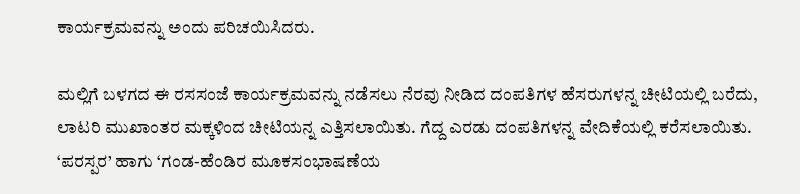ಕಾರ್ಯಕ್ರಮವನ್ನು ಅಂದು ಪರಿಚಯಿಸಿದರು.

ಮಲ್ಲಿಗೆ ಬಳಗದ ಈ ರಸಸಂಜೆ ಕಾರ್ಯಕ್ರಮವನ್ನು ನಡೆಸಲು ನೆರವು ನೀಡಿದ ದಂಪತಿಗಳ ಹೆಸರುಗಳನ್ನ ಚೀಟಿಯಲ್ಲಿ ಬರೆದು, ಲಾಟರಿ ಮುಖಾಂತರ ಮಕ್ಕಳಿಂದ ಚೀಟಿಯನ್ನ ಎತ್ತಿಸಲಾಯಿತು. ಗೆದ್ದ ಎರಡು ದಂಪತಿಗಳನ್ನ ವೇದಿಕೆಯಲ್ಲಿ ಕರೆಸಲಾಯಿತು. ‘ಪರಸ್ಪರ’ ಹಾಗು ‘ಗಂಡ-ಹೆಂಡಿರ ಮೂಕಸಂಭಾಷಣೆಯ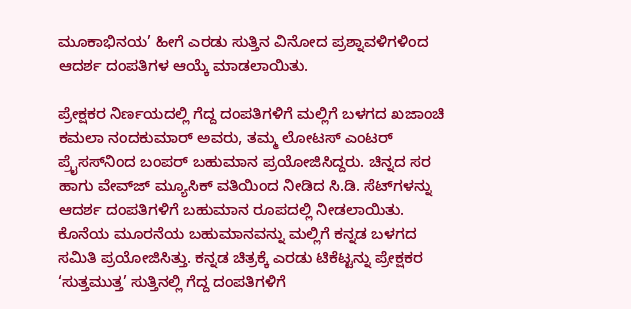ಮೂಕಾಭಿನಯ’ ಹೀಗೆ ಎರಡು ಸುತ್ತಿನ ವಿನೋದ ಪ್ರಶ್ನಾವಳಿಗಳಿಂದ ಆದರ್ಶ ದಂಪತಿಗಳ ಆಯ್ಕೆ ಮಾಡಲಾಯಿತು.

ಪ್ರೇಕ್ಷಕರ ನಿರ್ಣಯದಲ್ಲಿ ಗೆದ್ದ ದಂಪತಿಗಳಿಗೆ ಮಲ್ಲಿಗೆ ಬಳಗದ ಖಜಾಂಚಿ ಕಮಲಾ ನಂದಕುಮಾರ್‌ ಅವರು, ತಮ್ಮ ಲೋಟಸ್‌ ಎಂಟರ್‌ ಪ್ರೈಸಸ್‌ನಿಂದ ಬಂಪರ್‌ ಬಹುಮಾನ ಪ್ರಯೋಜಿಸಿದ್ದರು. ಚಿನ್ನದ ಸರ ಹಾಗು ವೇವ್‌ಜ್‌ ಮ್ಯೂಸಿಕ್‌ ವತಿಯಿಂದ ನೀಡಿದ ಸಿ.ಡಿ. ಸೆಟ್‌ಗಳನ್ನು ಆದರ್ಶ ದಂಪತಿಗಳಿಗೆ ಬಹುಮಾನ ರೂಪದಲ್ಲಿ ನೀಡಲಾಯಿತು. ಕೊನೆಯ ಮೂರನೆಯ ಬಹುಮಾನವನ್ನು ಮಲ್ಲಿಗೆ ಕನ್ನಡ ಬಳಗದ ಸಮಿತಿ ಪ್ರಯೋಜಿಸಿತ್ತು. ಕನ್ನಡ ಚಿತ್ರಕ್ಕೆ ಎರಡು ಟಿಕೆಟ್ಟನ್ನು ಪ್ರೇಕ್ಷಕರ ‘ಸುತ್ತಮುತ್ತ’ ಸುತ್ತಿನಲ್ಲಿ ಗೆದ್ದ ದಂಪತಿಗಳಿಗೆ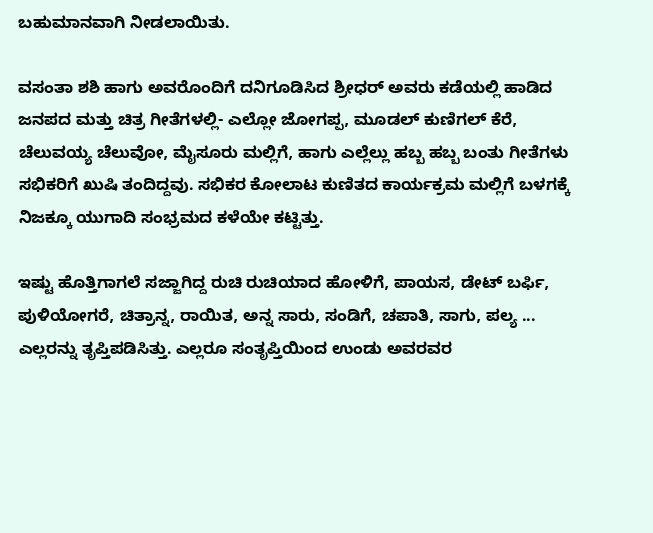ಬಹುಮಾನವಾಗಿ ನೀಡಲಾಯಿತು.

ವಸಂತಾ ಶಶಿ ಹಾಗು ಅವರೊಂದಿಗೆ ದನಿಗೂಡಿಸಿದ ಶ್ರೀಧರ್‌ ಅವರು ಕಡೆಯಲ್ಲಿ ಹಾಡಿದ ಜನಪದ ಮತ್ತು ಚಿತ್ರ ಗೀತೆಗಳಲ್ಲಿ- ಎಲ್ಲೋ ಜೋಗಪ್ಪ, ಮೂಡಲ್‌ ಕುಣಿಗಲ್‌ ಕೆರೆ, ಚೆಲುವಯ್ಯ ಚೆಲುವೋ, ಮೈಸೂರು ಮಲ್ಲಿಗೆ, ಹಾಗು ಎಲ್ಲೆಲ್ಲು ಹಬ್ಬ ಹಬ್ಬ ಬಂತು ಗೀತೆಗಳು ಸಭಿಕರಿಗೆ ಖುಷಿ ತಂದಿದ್ದವು. ಸಭಿಕರ ಕೋಲಾಟ ಕುಣಿತದ ಕಾರ್ಯಕ್ರಮ ಮಲ್ಲಿಗೆ ಬಳಗಕ್ಕೆ ನಿಜಕ್ಕೂ ಯುಗಾದಿ ಸಂಭ್ರಮದ ಕಳೆಯೇ ಕಟ್ಟಿತ್ತು.

ಇಷ್ಟು ಹೊತ್ತಿಗಾಗಲೆ ಸಜ್ಜಾಗಿದ್ದ ರುಚಿ ರುಚಿಯಾದ ಹೋಳಿಗೆ, ಪಾಯಸ, ಡೇಟ್‌ ಬರ್ಫಿ, ಪುಳಿಯೋಗರೆ, ಚಿತ್ರಾನ್ನ, ರಾಯಿತ, ಅನ್ನ ಸಾರು, ಸಂಡಿಗೆ, ಚಪಾತಿ, ಸಾಗು, ಪಲ್ಯ ... ಎಲ್ಲರನ್ನು ತೃಪ್ತಿಪಡಿಸಿತ್ತು. ಎಲ್ಲರೂ ಸಂತೃಪ್ತಿಯಿಂದ ಉಂಡು ಅವರವರ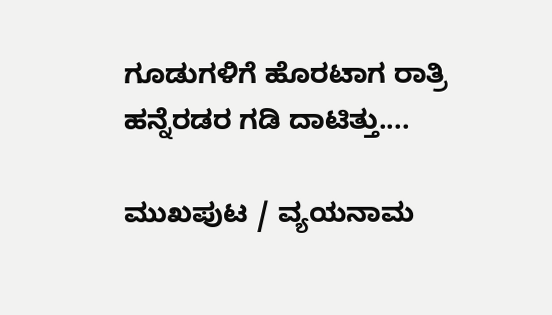ಗೂಡುಗಳಿಗೆ ಹೊರಟಾಗ ರಾತ್ರಿ ಹನ್ನೆರಡರ ಗಡಿ ದಾಟಿತ್ತು....

ಮುಖಪುಟ / ವ್ಯಯನಾಮ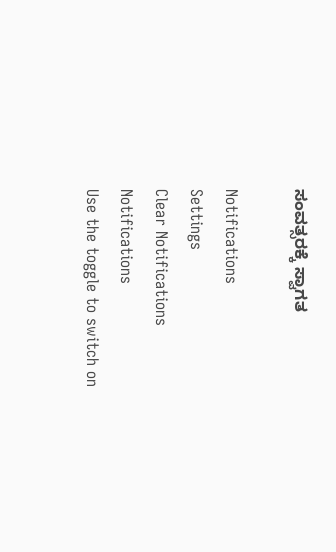ಸಂವತ್ಸರಕ್ಕೆ ಸ್ವಾಗತ

Notifications
Settings
Clear Notifications
Notifications
Use the toggle to switch on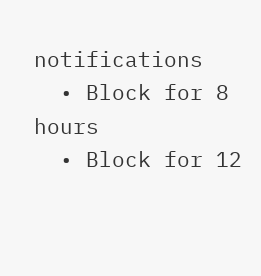notifications
  • Block for 8 hours
  • Block for 12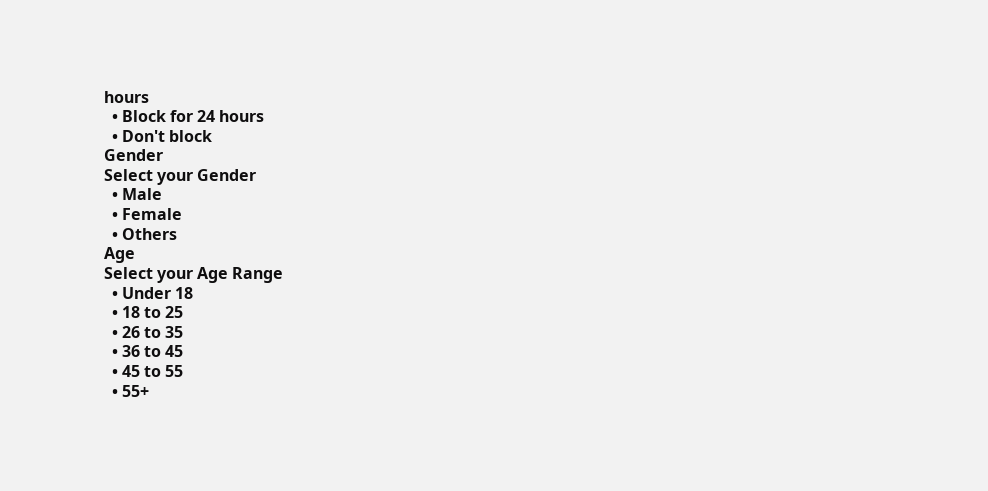hours
  • Block for 24 hours
  • Don't block
Gender
Select your Gender
  • Male
  • Female
  • Others
Age
Select your Age Range
  • Under 18
  • 18 to 25
  • 26 to 35
  • 36 to 45
  • 45 to 55
  • 55+